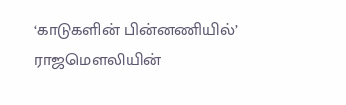‘காடுகளின் பின்னணியில்’ ராஜமௌலியின்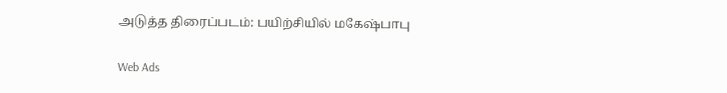அடுத்த திரைப்படம்: பயிற்சியில் மகேஷ்பாபு

Web Ads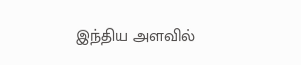இந்திய அளவில்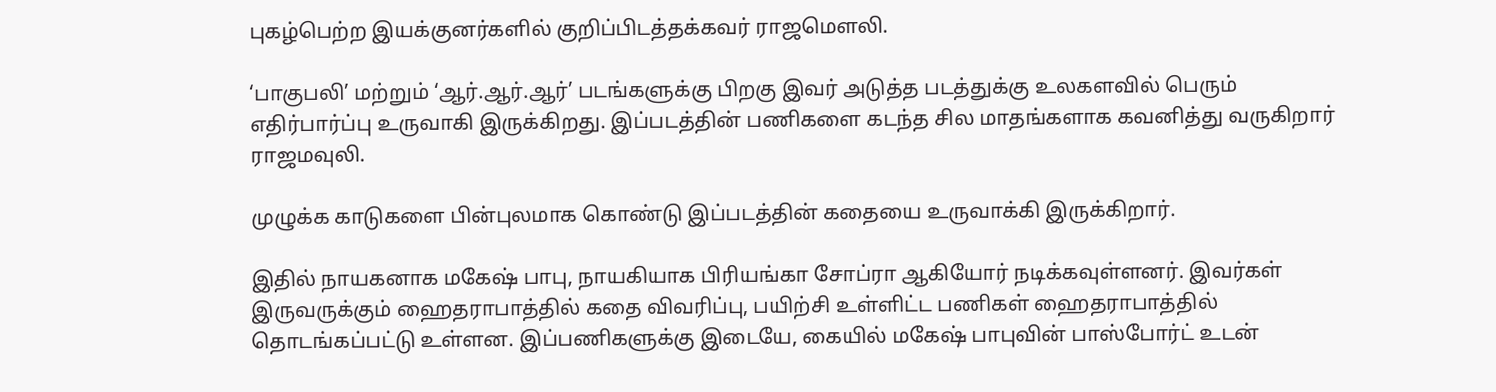புகழ்பெற்ற இயக்குனர்களில் குறிப்பிடத்தக்கவர் ராஜமௌலி.

‘பாகுபலி’ மற்றும் ‘ஆர்.ஆர்.ஆர்’ படங்களுக்கு பிறகு இவர் அடுத்த படத்துக்கு உலகளவில் பெரும் எதிர்பார்ப்பு உருவாகி இருக்கிறது. இப்படத்தின் பணிகளை கடந்த சில மாதங்களாக கவனித்து வருகிறார் ராஜமவுலி.

முழுக்க காடுகளை பின்புலமாக கொண்டு இப்படத்தின் கதையை உருவாக்கி இருக்கிறார்.

இதில் நாயகனாக மகேஷ் பாபு, நாயகியாக பிரியங்கா சோப்ரா ஆகியோர் நடிக்கவுள்ளனர். இவர்கள் இருவருக்கும் ஹைதராபாத்தில் கதை விவரிப்பு, பயிற்சி உள்ளிட்ட பணிகள் ஹைதராபாத்தில் தொடங்கப்பட்டு உள்ளன. இப்பணிகளுக்கு இடையே, கையில் மகேஷ் பாபுவின் பாஸ்போர்ட் உடன்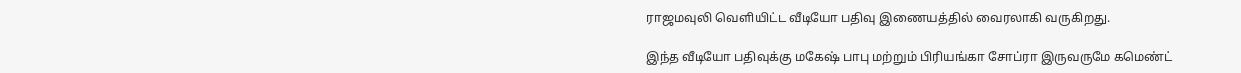ராஜமவுலி வெளியிட்ட வீடியோ பதிவு இணையத்தில் வைரலாகி வருகிறது.

இந்த வீடியோ பதிவுக்கு மகேஷ் பாபு மற்றும் பிரியங்கா சோப்ரா இருவருமே கமெண்ட்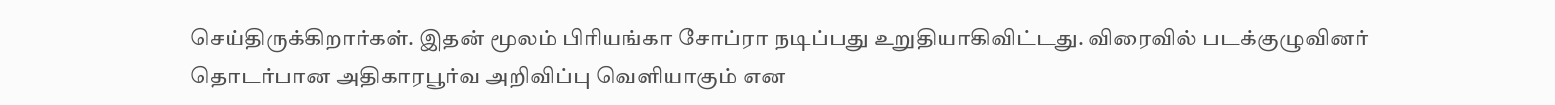செய்திருக்கிறார்கள். இதன் மூலம் பிரியங்கா சோப்ரா நடிப்பது உறுதியாகிவிட்டது. விரைவில் படக்குழுவினர் தொடர்பான அதிகாரபூர்வ அறிவிப்பு வெளியாகும் என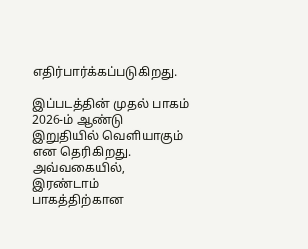எதிர்பார்க்கப்படுகிறது.

இப்படத்தின் முதல் பாகம் 2026-ம் ஆண்டு இறுதியில் வெளியாகும் என தெரிகிறது. அவ்வகையில், இரண்டாம் பாகத்திற்கான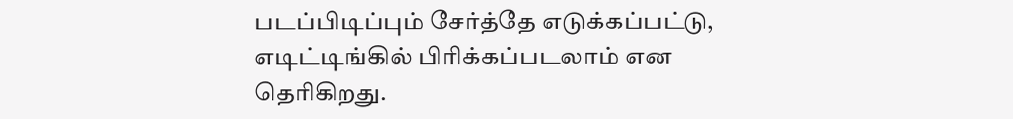படப்பிடிப்பும் சேர்த்தே எடுக்கப்பட்டு, எடிட்டிங்கில் பிரிக்கப்படலாம் என தெரிகிறது.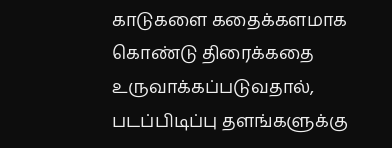காடுகளை கதைக்களமாக கொண்டு திரைக்கதை உருவாக்கப்படுவதால், படப்பிடிப்பு தளங்களுக்கு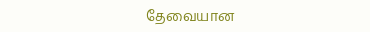தேவையான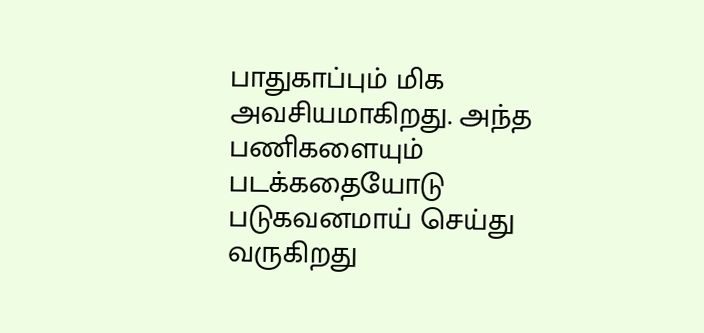பாதுகாப்பும் மிக அவசியமாகிறது. அந்த பணிகளையும் படக்கதையோடு படுகவனமாய் செய்து வருகிறது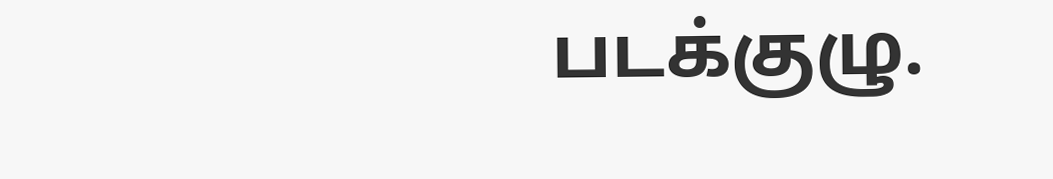படக்குழு.